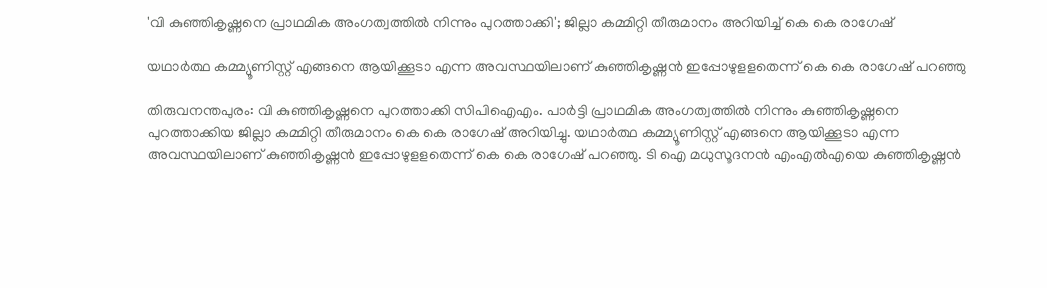'വി കുഞ്ഞികൃഷ്ണനെ പ്രാഥമിക അംഗത്വത്തിൽ നിന്നും പുറത്താക്കി'; ജില്ലാ കമ്മിറ്റി തീരുമാനം അറിയിച്ച് കെ കെ രാഗേഷ്

യഥാര്‍ത്ഥ കമ്മ്യൂണിസ്റ്റ് എങ്ങനെ ആയിക്കൂടാ എന്ന അവസ്ഥയിലാണ് കുഞ്ഞികൃഷ്ണന്‍ ഇപ്പോഴുളളതെന്ന് കെ കെ രാഗേഷ് പറഞ്ഞു

തിരുവനന്തപുരം: വി കുഞ്ഞികൃഷ്ണനെ പുറത്താക്കി സിപിഐഎം. പാര്‍ട്ടി പ്രാഥമിക അംഗത്വത്തില്‍ നിന്നും കുഞ്ഞികൃഷ്ണനെ പുറത്താക്കിയ ജില്ലാ കമ്മിറ്റി തീരുമാനം കെ കെ രാഗേഷ് അറിയിച്ചു. യഥാര്‍ത്ഥ കമ്മ്യൂണിസ്റ്റ് എങ്ങനെ ആയിക്കൂടാ എന്ന അവസ്ഥയിലാണ് കുഞ്ഞികൃഷ്ണന്‍ ഇപ്പോഴുളളതെന്ന് കെ കെ രാഗേഷ് പറഞ്ഞു. ടി ഐ മധുസൂദനന്‍ എംഎല്‍എയെ കുഞ്ഞികൃഷ്ണന്‍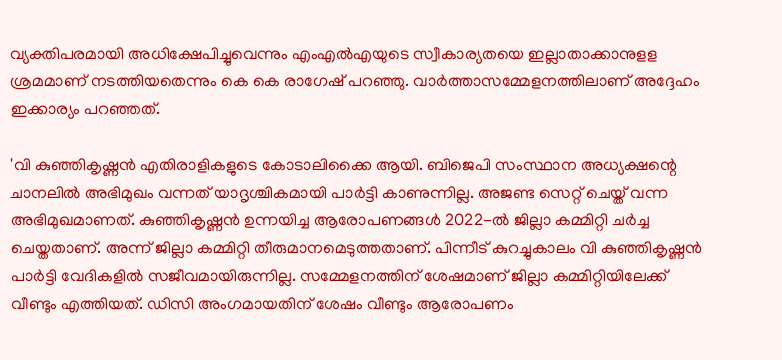വ്യക്തിപരമായി അധിക്ഷേപിച്ചുവെന്നും എംഎല്‍എയുടെ സ്വീകാര്യതയെ ഇല്ലാതാക്കാനുളള ശ്രമമാണ് നടത്തിയതെന്നും കെ കെ രാഗേഷ് പറഞ്ഞു. വാര്‍ത്താസമ്മേളനത്തിലാണ് അദ്ദേഹം ഇക്കാര്യം പറഞ്ഞത്.

'വി കുഞ്ഞികൃഷ്ണന്‍ എതിരാളികളുടെ കോടാലിക്കൈ ആയി. ബിജെപി സംസ്ഥാന അധ്യക്ഷന്റെ ചാനലില്‍ അഭിമുഖം വന്നത് യാദൃശ്ചികമായി പാര്‍ട്ടി കാണുന്നില്ല. അജണ്ട സെറ്റ് ചെയ്ത് വന്ന അഭിമുഖമാണത്. കുഞ്ഞികൃഷ്ണന്‍ ഉന്നയിച്ച ആരോപണങ്ങള്‍ 2022-ല്‍ ജില്ലാ കമ്മിറ്റി ചര്‍ച്ച ചെയ്തതാണ്. അന്ന് ജില്ലാ കമ്മിറ്റി തീരുമാനമെടുത്തതാണ്. പിന്നീട് കുറച്ചുകാലം വി കുഞ്ഞികൃഷ്ണന്‍ പാര്‍ട്ടി വേദികളില്‍ സജീവമായിരുന്നില്ല. സമ്മേളനത്തിന് ശേഷമാണ് ജില്ലാ കമ്മിറ്റിയിലേക്ക് വീണ്ടും എത്തിയത്. ഡിസി അംഗമായതിന് ശേഷം വീണ്ടും ആരോപണം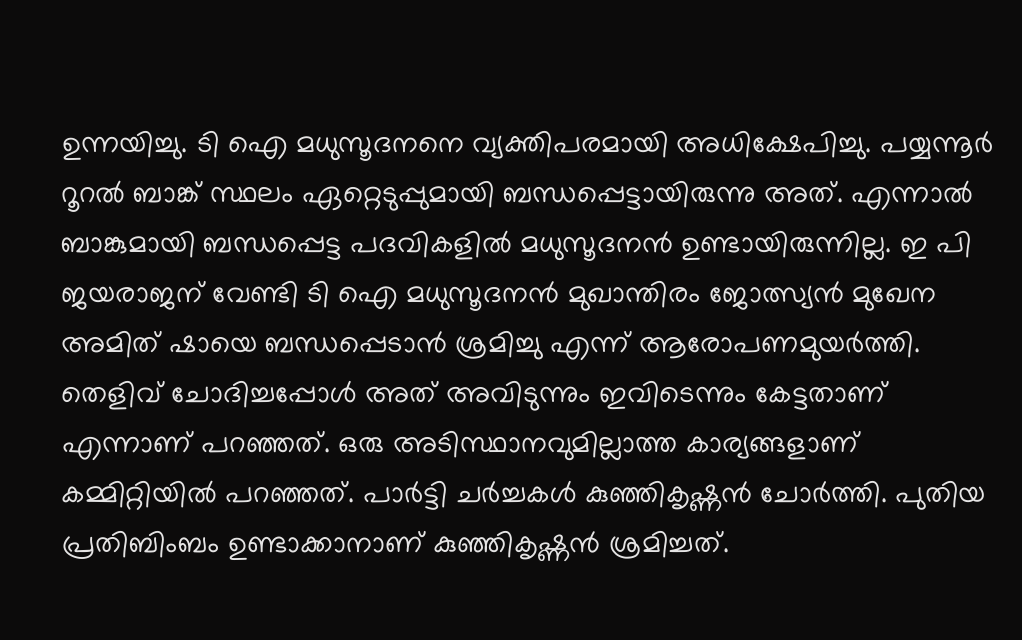ഉന്നയിച്ചു. ടി ഐ മധുസൂദനനെ വ്യക്തിപരമായി അധിക്ഷേപിച്ചു. പയ്യന്നൂര്‍ റൂറല്‍ ബാങ്ക് സ്ഥലം ഏറ്റെടുപ്പുമായി ബന്ധപ്പെട്ടായിരുന്നു അത്. എന്നാല്‍ ബാങ്കുമായി ബന്ധപ്പെട്ട പദവികളില്‍ മധുസൂദനന്‍ ഉണ്ടായിരുന്നില്ല. ഇ പി ജയരാജന് വേണ്ടി ടി ഐ മധുസൂദനന്‍ മുഖാന്തിരം ജോത്സ്യന്‍ മുഖേന അമിത് ഷായെ ബന്ധപ്പെടാന്‍ ശ്രമിച്ചു എന്ന് ആരോപണമുയര്‍ത്തി. തെളിവ് ചോദിച്ചപ്പോള്‍ അത് അവിടുന്നും ഇവിടെന്നും കേട്ടതാണ് എന്നാണ് പറഞ്ഞത്. ഒരു അടിസ്ഥാനവുമില്ലാത്ത കാര്യങ്ങളാണ് കമ്മിറ്റിയില്‍ പറഞ്ഞത്. പാര്‍ട്ടി ചര്‍ച്ചകള്‍ കുഞ്ഞികൃഷ്ണന്‍ ചോര്‍ത്തി. പുതിയ പ്രതിബിംബം ഉണ്ടാക്കാനാണ് കുഞ്ഞികൃഷ്ണന്‍ ശ്രമിച്ചത്.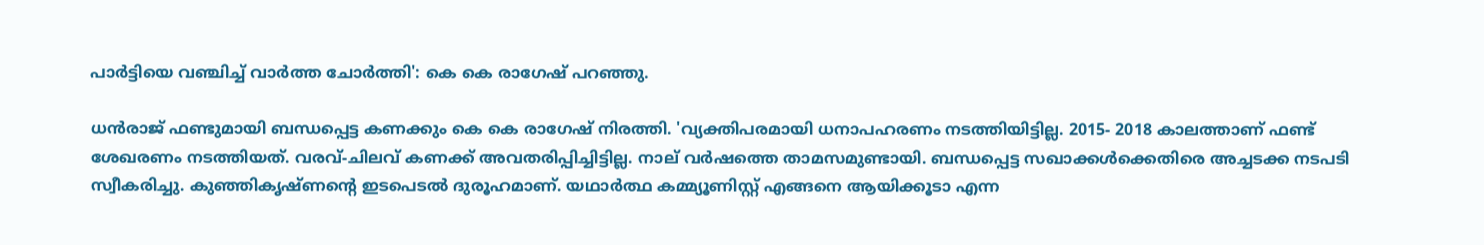പാര്‍ട്ടിയെ വഞ്ചിച്ച് വാര്‍ത്ത ചോര്‍ത്തി': കെ കെ രാഗേഷ് പറഞ്ഞു.

ധന്‍രാജ് ഫണ്ടുമായി ബന്ധപ്പെട്ട കണക്കും കെ കെ രാഗേഷ് നിരത്തി. 'വ്യക്തിപരമായി ധനാപഹരണം നടത്തിയിട്ടില്ല. 2015- 2018 കാലത്താണ് ഫണ്ട് ശേഖരണം നടത്തിയത്. വരവ്-ചിലവ് കണക്ക് അവതരിപ്പിച്ചിട്ടില്ല. നാല് വര്‍ഷത്തെ താമസമുണ്ടായി. ബന്ധപ്പെട്ട സഖാക്കള്‍ക്കെതിരെ അച്ചടക്ക നടപടി സ്വീകരിച്ചു. കുഞ്ഞികൃഷ്ണന്റെ ഇടപെടല്‍ ദുരൂഹമാണ്. യഥാര്‍ത്ഥ കമ്മ്യൂണിസ്റ്റ് എങ്ങനെ ആയിക്കൂടാ എന്ന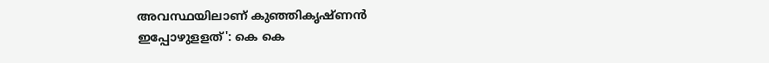അവസ്ഥയിലാണ് കുഞ്ഞികൃഷ്ണന്‍ ഇപ്പോഴുളളത്': കെ കെ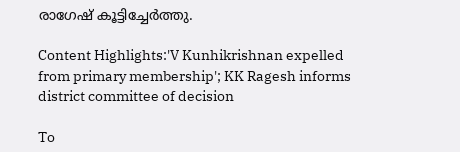രാഗേഷ് കൂട്ടിച്ചേര്‍ത്തു.

Content Highlights:'V Kunhikrishnan expelled from primary membership'; KK Ragesh informs district committee of decision

To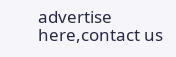advertise here,contact us